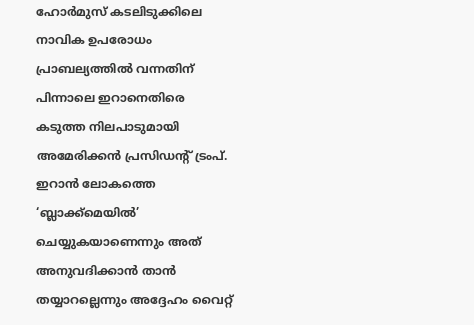ഹോർമുസ് കടലിടുക്കിലെ നാവിക ഉപരോധം പ്രാബല്യത്തിൽ വന്നതിന് പിന്നാലെ ഇറാനെതിരെ കടുത്ത നിലപാടുമായി അമേരിക്കൻ പ്രസിഡൻ്റ് ട്രംപ്. ഇറാൻ ലോകത്തെ ‘ബ്ലാക്ക്മെയിൽ’ ചെയ്യുകയാണെന്നും അത് അനുവദിക്കാൻ താൻ തയ്യാറല്ലെന്നും അദ്ദേഹം വൈറ്റ്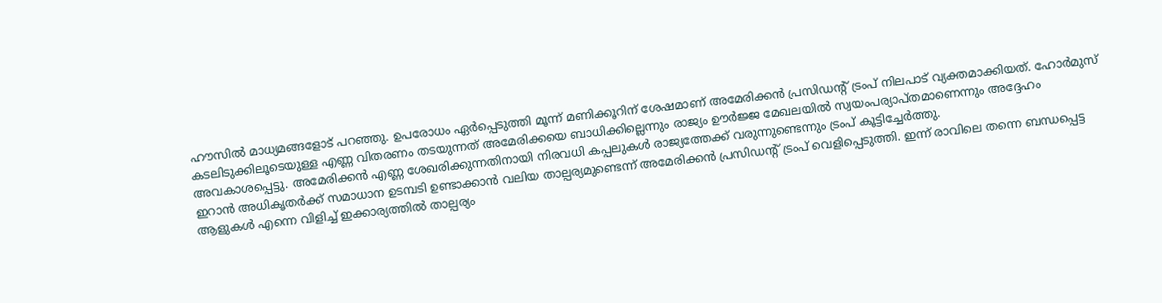ഹൗസിൽ മാധ്യമങ്ങളോട് പറഞ്ഞു. ഉപരോധം ഏർപ്പെടുത്തി മൂന്ന് മണിക്കൂറിന് ശേഷമാണ് അമേരിക്കൻ പ്രസിഡൻ്റ് ട്രംപ് നിലപാട് വ്യക്തമാക്കിയത്. ഹോർമുസ് കടലിടുക്കിലൂടെയുള്ള എണ്ണ വിതരണം തടയുന്നത് അമേരിക്കയെ ബാധിക്കില്ലെന്നും രാജ്യം ഊർജ്ജ മേഖലയിൽ സ്വയംപര്യാപ്തമാണെന്നും അദ്ദേഹം അവകാശപ്പെട്ടു. അമേരിക്കൻ എണ്ണ ശേഖരിക്കുന്നതിനായി നിരവധി കപ്പലുകൾ രാജ്യത്തേക്ക് വരുന്നുണ്ടെന്നും ട്രംപ് കൂട്ടിച്ചേർത്തു.
ഇറാൻ അധികൃതർക്ക് സമാധാന ഉടമ്പടി ഉണ്ടാക്കാൻ വലിയ താല്പര്യമുണ്ടെന്ന് അമേരിക്കൻ പ്രസിഡൻ്റ് ട്രംപ് വെളിപ്പെടുത്തി. ഇന്ന് രാവിലെ തന്നെ ബന്ധപ്പെട്ട ആളുകൾ എന്നെ വിളിച്ച് ഇക്കാര്യത്തിൽ താല്പര്യം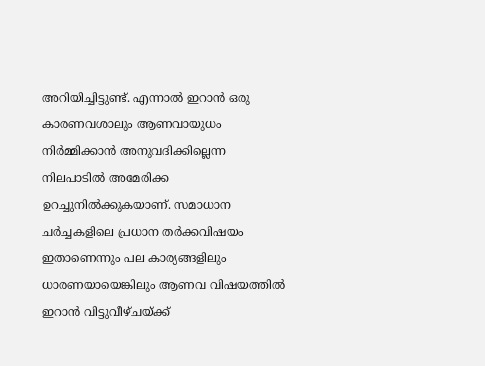അറിയിച്ചിട്ടുണ്ട്. എന്നാൽ ഇറാൻ ഒരു കാരണവശാലും ആണവായുധം നിർമ്മിക്കാൻ അനുവദിക്കില്ലെന്ന നിലപാടിൽ അമേരിക്ക ഉറച്ചുനിൽക്കുകയാണ്. സമാധാന ചർച്ചകളിലെ പ്രധാന തർക്കവിഷയം ഇതാണെന്നും പല കാര്യങ്ങളിലും ധാരണയായെങ്കിലും ആണവ വിഷയത്തിൽ ഇറാൻ വിട്ടുവീഴ്ചയ്ക്ക്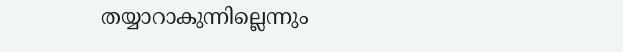തയ്യാറാകുന്നില്ലെന്നും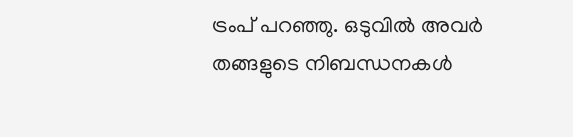ട്രംപ് പറഞ്ഞു. ഒടുവിൽ അവർ തങ്ങളുടെ നിബന്ധനകൾ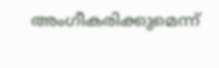അംഗീകരിക്കുമെന്ന്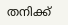തനിക്ക്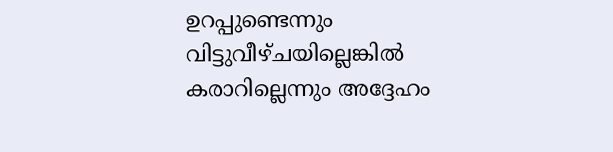ഉറപ്പുണ്ടെന്നും വിട്ടുവീഴ്ചയില്ലെങ്കിൽ കരാറില്ലെന്നും അദ്ദേഹം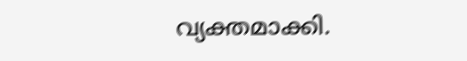വ്യക്തമാക്കി.